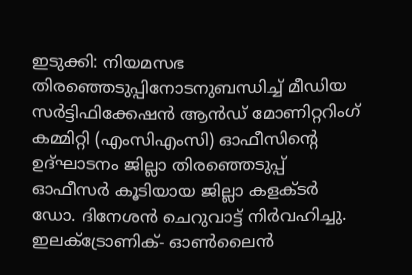ഇടുക്കി: നിയമസഭ തിരഞ്ഞെടുപ്പിനോടനുബന്ധിച്ച് മീഡിയ സർട്ടിഫിക്കേഷൻ ആൻഡ് മോണിറ്ററിംഗ് കമ്മിറ്റി (എംസിഎംസി) ഓഫീസിന്റെ ഉദ്ഘാടനം ജില്ലാ തിരഞ്ഞെടുപ്പ് ഓഫീസർ കൂടിയായ ജില്ലാ കളക്ടർ ഡോ. ദിനേശൻ ചെറുവാട്ട് നിർവഹിച്ചു. ഇലക്ട്രോണിക്- ഓൺലൈൻ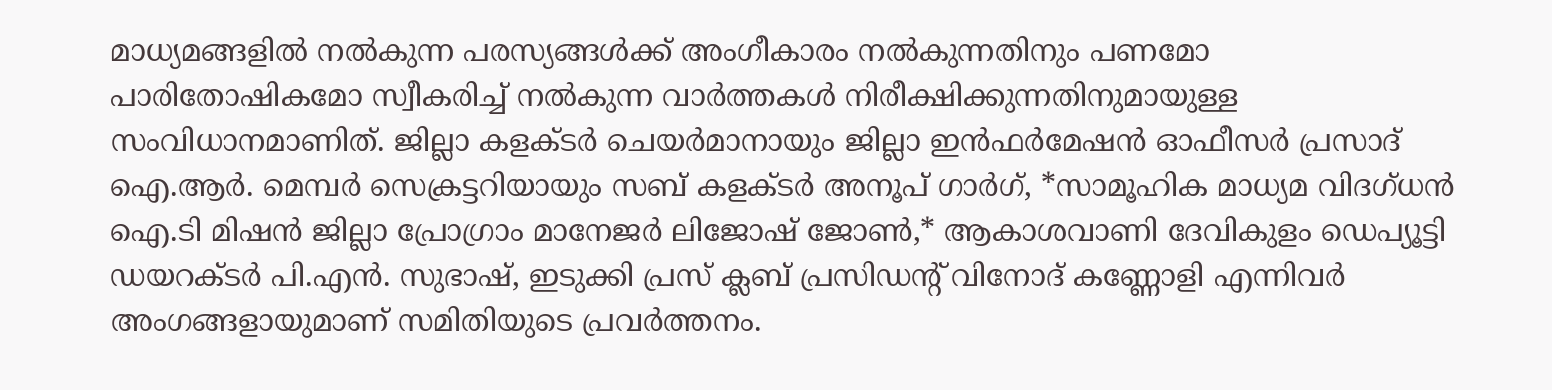മാധ്യമങ്ങളിൽ നൽകുന്ന പരസ്യങ്ങൾക്ക് അംഗീകാരം നൽകുന്നതിനും പണമോ പാരിതോഷികമോ സ്വീകരിച്ച് നൽകുന്ന വാർത്തകൾ നിരീക്ഷിക്കുന്നതിനുമായുള്ള സംവിധാനമാണിത്. ജില്ലാ കളക്ടർ ചെയർമാനായും ജില്ലാ ഇൻഫർമേഷൻ ഓഫീസർ പ്രസാദ് ഐ.ആർ. മെമ്പർ സെക്രട്ടറിയായും സബ് കളക്ടർ അനൂപ് ഗാർഗ്, *സാമൂഹിക മാധ്യമ വിദഗ്ധൻ ഐ.ടി മിഷൻ ജില്ലാ പ്രോഗ്രാം മാനേജർ ലിജോഷ് ജോൺ,* ആകാശവാണി ദേവികുളം ഡെപ്യൂട്ടി ഡയറക്ടർ പി.എൻ. സുഭാഷ്, ഇടുക്കി പ്രസ് ക്ലബ് പ്രസിഡന്റ് വിനോദ് കണ്ണോളി എന്നിവർ അംഗങ്ങളായുമാണ് സമിതിയുടെ പ്രവർത്തനം.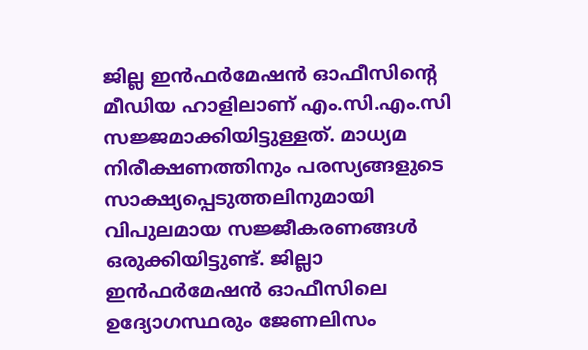ജില്ല ഇൻഫർമേഷൻ ഓഫീസിന്റെ മീഡിയ ഹാളിലാണ് എം.സി.എം.സി സജ്ജമാക്കിയിട്ടുള്ളത്. മാധ്യമ നിരീക്ഷണത്തിനും പരസ്യങ്ങളുടെ സാക്ഷ്യപ്പെടുത്തലിനുമായി വിപുലമായ സജ്ജീകരണങ്ങൾ ഒരുക്കിയിട്ടുണ്ട്. ജില്ലാ ഇൻഫർമേഷൻ ഓഫീസിലെ ഉദ്യോഗസ്ഥരും ജേണലിസം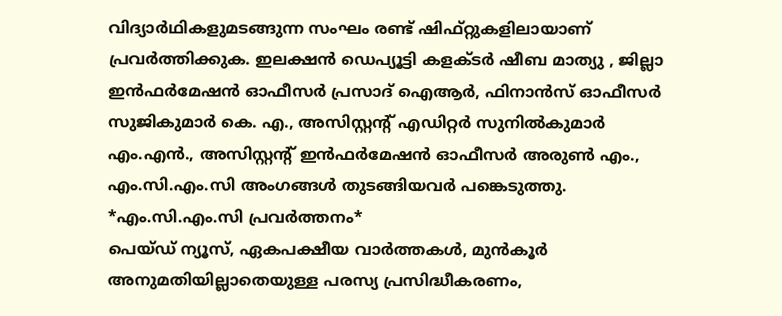വിദ്യാർഥികളുമടങ്ങുന്ന സംഘം രണ്ട് ഷിഫ്റ്റുകളിലായാണ് പ്രവർത്തിക്കുക. ഇലക്ഷൻ ഡെപ്യൂട്ടി കളക്ടർ ഷീബ മാത്യു , ജില്ലാ ഇൻഫർമേഷൻ ഓഫീസർ പ്രസാദ് ഐആർ, ഫിനാൻസ് ഓഫീസർ സുജികുമാർ കെ. എ., അസിസ്റ്റന്റ് എഡിറ്റർ സുനിൽകുമാർ എം.എൻ., അസിസ്റ്റന്റ് ഇൻഫർമേഷൻ ഓഫീസർ അരുൺ എം., എം.സി.എം.സി അംഗങ്ങൾ തുടങ്ങിയവർ പങ്കെടുത്തു.
*എം.സി.എം.സി പ്രവർത്തനം*
പെയ്ഡ് ന്യൂസ്, ഏകപക്ഷീയ വാർത്തകൾ, മുൻകൂർ അനുമതിയില്ലാതെയുള്ള പരസ്യ പ്രസിദ്ധീകരണം,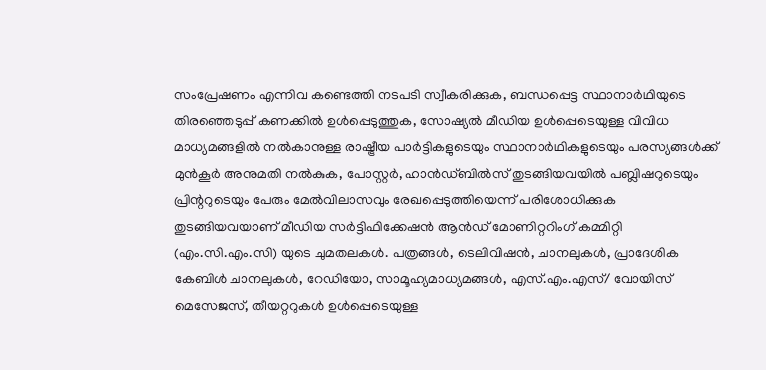സംപ്രേഷണം എന്നിവ കണ്ടെത്തി നടപടി സ്വീകരിക്കുക, ബന്ധപ്പെട്ട സ്ഥാനാർഥിയുടെ തിരഞ്ഞെടുപ്പ് കണക്കിൽ ഉൾപ്പെടുത്തുക, സോഷ്യൽ മീഡിയ ഉൾപ്പെടെയുള്ള വിവിധ മാധ്യമങ്ങളിൽ നൽകാനുള്ള രാഷ്ട്രീയ പാർട്ടികളുടെയും സ്ഥാനാർഥികളുടെയും പരസ്യങ്ങൾക്ക് മുൻകൂർ അനുമതി നൽകുക, പോസ്റ്റർ, ഹാൻഡ്ബിൽസ് തുടങ്ങിയവയിൽ പബ്ലിഷറുടെയും പ്രിന്ററുടെയും പേരും മേൽവിലാസവും രേഖപ്പെടുത്തിയെന്ന് പരിശോധിക്കുക തുടങ്ങിയവയാണ് മീഡിയ സർട്ടിഫിക്കേഷൻ ആൻഡ് മോണിറ്ററിംഗ് കമ്മിറ്റി (എം.സി.എം.സി) യുടെ ചുമതലകൾ. പത്രങ്ങൾ, ടെലിവിഷൻ, ചാനലുകൾ, പ്രാദേശിക കേബിൾ ചാനലുകൾ, റേഡിയോ, സാമൂഹ്യമാധ്യമങ്ങൾ, എസ്.എം.എസ്/ വോയിസ് മെസേജസ്, തീയറ്ററുകൾ ഉൾപ്പെടെയുള്ള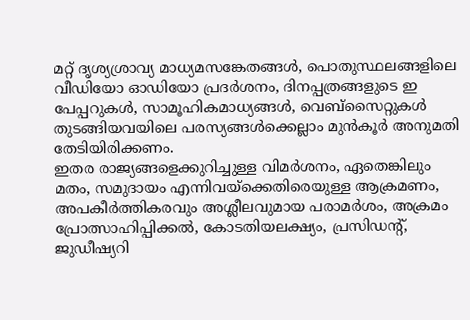മറ്റ് ദൃശ്യശ്രാവ്യ മാധ്യമസങ്കേതങ്ങൾ, പൊതുസ്ഥലങ്ങളിലെ വീഡിയോ ഓഡിയോ പ്രദർശനം, ദിനപ്പത്രങ്ങളുടെ ഇ പേപ്പറുകൾ, സാമൂഹികമാധ്യങ്ങൾ, വെബ്സൈറ്റുകൾ തുടങ്ങിയവയിലെ പരസ്യങ്ങൾക്കെല്ലാം മുൻകൂർ അനുമതി തേടിയിരിക്കണം.
ഇതര രാജ്യങ്ങളെക്കുറിച്ചുള്ള വിമർശനം, ഏതെങ്കിലും മതം, സമുദായം എന്നിവയ്ക്കെതിരെയുള്ള ആക്രമണം, അപകീർത്തികരവും അശ്ലീലവുമായ പരാമർശം, അക്രമം പ്രോത്സാഹിപ്പിക്കൽ, കോടതിയലക്ഷ്യം, പ്രസിഡന്റ്, ജുഡീഷ്യറി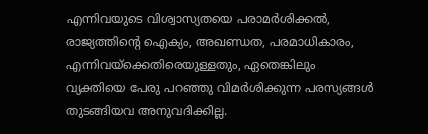എന്നിവയുടെ വിശ്വാസ്യതയെ പരാമർശിക്കൽ, രാജ്യത്തിന്റെ ഐക്യം, അഖണ്ഡത, പരമാധികാരം, എന്നിവയ്ക്കെതിരെയുള്ളതും, ഏതെങ്കിലും വ്യക്തിയെ പേരു പറഞ്ഞു വിമർശിക്കുന്ന പരസ്യങ്ങൾ തുടങ്ങിയവ അനുവദിക്കില്ല.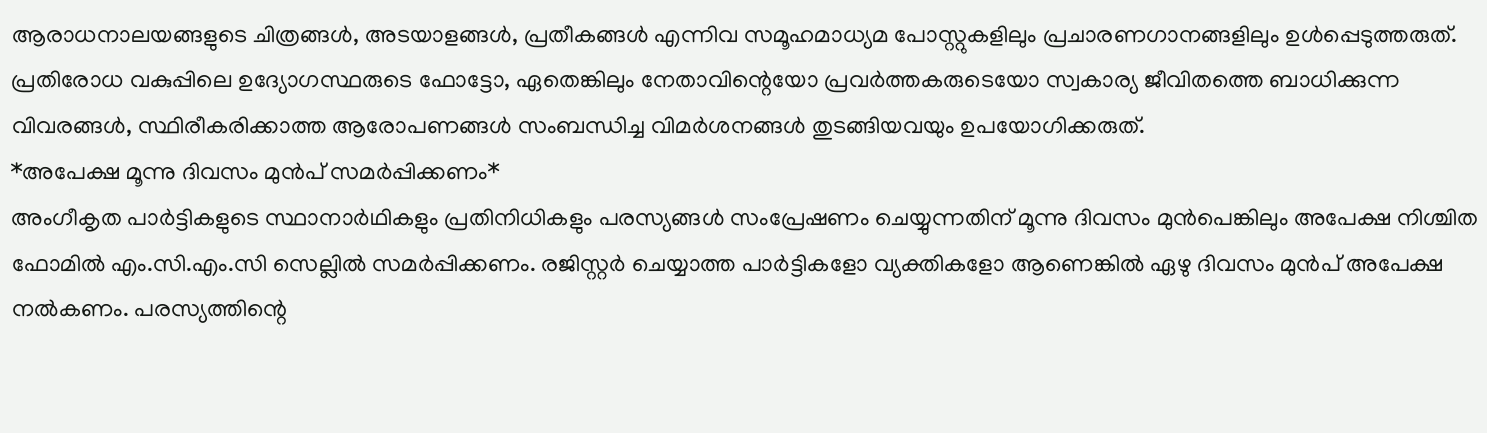ആരാധനാലയങ്ങളുടെ ചിത്രങ്ങൾ, അടയാളങ്ങൾ, പ്രതീകങ്ങൾ എന്നിവ സമൂഹമാധ്യമ പോസ്റ്റുകളിലും പ്രചാരണഗാനങ്ങളിലും ഉൾപ്പെടുത്തരുത്. പ്രതിരോധ വകുപ്പിലെ ഉദ്യോഗസ്ഥരുടെ ഫോട്ടോ, ഏതെങ്കിലും നേതാവിന്റെയോ പ്രവർത്തകരുടെയോ സ്വകാര്യ ജീവിതത്തെ ബാധിക്കുന്ന വിവരങ്ങൾ, സ്ഥിരീകരിക്കാത്ത ആരോപണങ്ങൾ സംബന്ധിച്ച വിമർശനങ്ങൾ തുടങ്ങിയവയും ഉപയോഗിക്കരുത്.
*അപേക്ഷ മൂന്നു ദിവസം മുൻപ് സമർപ്പിക്കണം*
അംഗീകൃത പാർട്ടികളുടെ സ്ഥാനാർഥികളും പ്രതിനിധികളും പരസ്യങ്ങൾ സംപ്രേഷണം ചെയ്യുന്നതിന് മൂന്നു ദിവസം മുൻപെങ്കിലും അപേക്ഷ നിശ്ചിത ഫോമിൽ എം.സി.എം.സി സെല്ലിൽ സമർപ്പിക്കണം. രജിസ്റ്റർ ചെയ്യാത്ത പാർട്ടികളോ വ്യക്തികളോ ആണെങ്കിൽ ഏഴു ദിവസം മുൻപ് അപേക്ഷ നൽകണം. പരസ്യത്തിന്റെ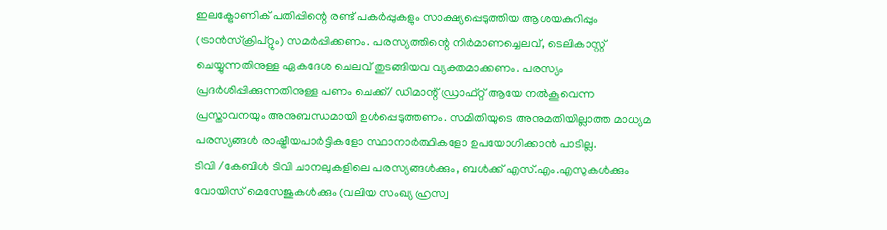ഇലക്ട്രോണിക് പതിപ്പിന്റെ രണ്ട് പകർപ്പുകളും സാക്ഷ്യപ്പെടുത്തിയ ആശയകുറിപ്പും (ട്രാൻസ്ക്രിപ്റ്റും) സമർപ്പിക്കണം. പരസ്യത്തിന്റെ നിർമാണച്ചെലവ്, ടെലികാസ്റ്റ് ചെയ്യുന്നതിനുള്ള ഏകദേശ ചെലവ് തുടങ്ങിയവ വ്യക്തമാക്കണം. പരസ്യം പ്രദർശിപ്പിക്കുന്നതിനുള്ള പണം ചെക്ക്/ ഡിമാന്റ് ഡ്രാഫ്റ്റ് ആയേ നൽകൂവെന്ന പ്രസ്താവനയും അനുബന്ധമായി ഉൾപ്പെടുത്തണം. സമിതിയുടെ അനുമതിയില്ലാത്ത മാധ്യമ പരസ്യങ്ങൾ രാഷ്ട്രീയപാർട്ടികളോ സ്ഥാനാർത്ഥികളോ ഉപയോഗിക്കാൻ പാടില്ല.
ടിവി /കേബിൾ ടിവി ചാനലുകളിലെ പരസ്യങ്ങൾക്കും, ബൾക്ക് എസ്.എം.എസുകൾക്കും വോയിസ് മെസേജുകൾക്കും (വലിയ സംഖ്യ ഹ്രസ്വ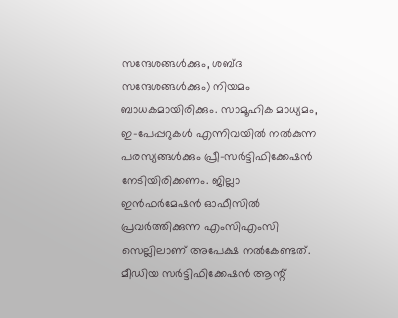സന്ദേശങ്ങൾക്കും, ശബ്ദ സന്ദേശങ്ങൾക്കും) നിയമം ബാധകമായിരിക്കും. സാമൂഹിക മാധ്യമം, ഇ-പേപ്പറുകൾ എന്നിവയിൽ നൽകുന്ന പരസ്യങ്ങൾക്കും പ്രീ-സർട്ടിഫിക്കേഷൻ നേടിയിരിക്കണം. ജില്ലാ ഇൻഫർമേഷൻ ഓഫീസിൽ പ്രവർത്തിക്കുന്ന എംസിഎംസി സെല്ലിലാണ് അപേക്ഷ നൽകേണ്ടത്. മീഡിയ സർട്ടിഫിക്കേഷൻ ആന്റ്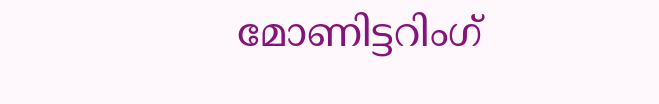മോണിട്ടറിംഗ്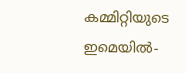കമ്മിറ്റിയുടെ ഇമെയിൽ-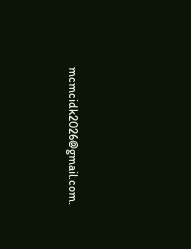mcmcidk2026@gmail.com.